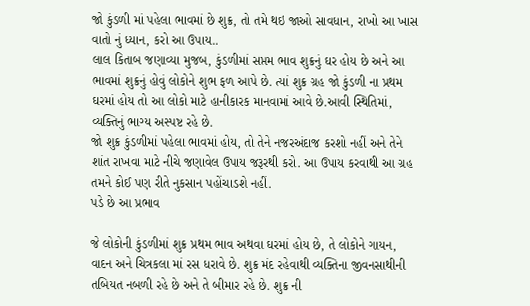જો કુંડળી માં પહેલા ભાવમાં છે શુક્ર, તો તમે થઇ જાઓ સાવધાન, રાખો આ ખાસ વાતો નું ધ્યાન, કરો આ ઉપાય..
લાલ કિતાબ જણાવ્યા મુજબ, કુંડળીમાં સપ્તમ ભાવ શુક્રનું ઘર હોય છે અને આ ભાવમાં શુક્રનું હોવું લોકોને શુભ ફળ આપે છે. ત્યાં શુક્ર ગ્રહ જો કુંડળી ના પ્રથમ ઘરમાં હોય તો આ લોકો માટે હાનીકારક માનવામાં આવે છે.આવી સ્થિતિમાં, વ્યક્તિનું ભાગ્ય અસ્પષ્ટ રહે છે.
જો શુક્ર કુંડળીમાં પહેલા ભાવમાં હોય, તો તેને નજરઅંદાજ કરશો નહીં અને તેને શાંત રાખવા માટે નીચે જણાવેલ ઉપાય જરૂરથી કરો. આ ઉપાય કરવાથી આ ગ્રહ તમને કોઈ પણ રીતે નુકસાન પહોંચાડશે નહીં.
પડે છે આ પ્રભાવ

જે લોકોની કુંડળીમાં શુક્ર પ્રથમ ભાવ અથવા ઘરમાં હોય છે, તે લોકોને ગાયન, વાદન અને ચિત્રકલા માં રસ ધરાવે છે. શુક્ર મંદ રહેવાથી વ્યક્તિના જીવનસાથીની તબિયત નબળી રહે છે અને તે બીમાર રહે છે. શુક્ર ની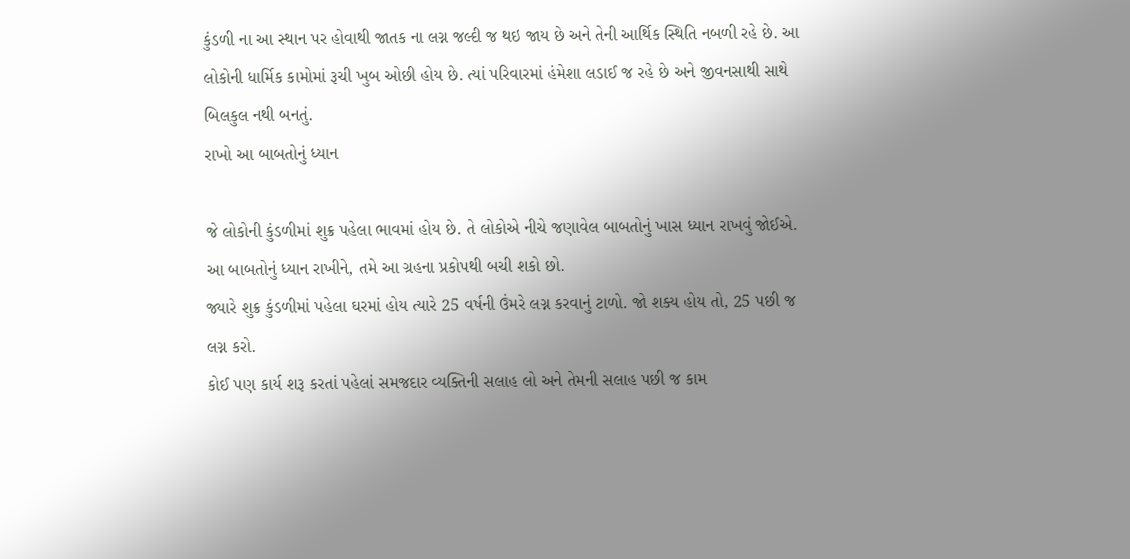કુંડળી ના આ સ્થાન પર હોવાથી જાતક ના લગ્ન જલ્દી જ થઇ જાય છે અને તેની આર્થિક સ્થિતિ નબળી રહે છે. આ લોકોની ધાર્મિક કામોમાં રૂચી ખુબ ઓછી હોય છે. ત્યાં પરિવારમાં હંમેશા લડાઈ જ રહે છે અને જીવનસાથી સાથે બિલકુલ નથી બનતું.
રાખો આ બાબતોનું ધ્યાન

જે લોકોની કુંડળીમાં શુક્ર પહેલા ભાવમાં હોય છે. તે લોકોએ નીચે જણાવેલ બાબતોનું ખાસ ધ્યાન રાખવું જોઈએ. આ બાબતોનું ધ્યાન રાખીને, તમે આ ગ્રહના પ્રકોપથી બચી શકો છો.
જ્યારે શુક્ર કુંડળીમાં પહેલા ઘરમાં હોય ત્યારે 25 વર્ષની ઉંમરે લગ્ન કરવાનું ટાળો. જો શક્ય હોય તો, 25 પછી જ લગ્ન કરો.
કોઈ પણ કાર્ય શરૂ કરતાં પહેલાં સમજદાર વ્યક્તિની સલાહ લો અને તેમની સલાહ પછી જ કામ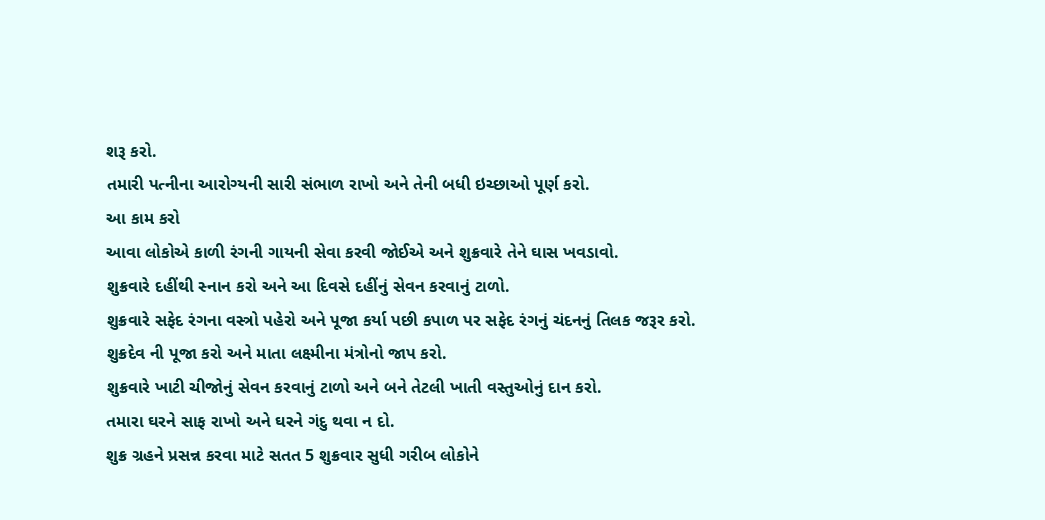શરૂ કરો.
તમારી પત્નીના આરોગ્યની સારી સંભાળ રાખો અને તેની બધી ઇચ્છાઓ પૂર્ણ કરો.
આ કામ કરો
આવા લોકોએ કાળી રંગની ગાયની સેવા કરવી જોઈએ અને શુક્રવારે તેને ઘાસ ખવડાવો.
શુક્રવારે દહીંથી સ્નાન કરો અને આ દિવસે દહીંનું સેવન કરવાનું ટાળો.
શુક્રવારે સફેદ રંગના વસ્ત્રો પહેરો અને પૂજા કર્યા પછી કપાળ પર સફેદ રંગનું ચંદનનું તિલક જરૂર કરો.
શુક્રદેવ ની પૂજા કરો અને માતા લક્ષ્મીના મંત્રોનો જાપ કરો.
શુક્રવારે ખાટી ચીજોનું સેવન કરવાનું ટાળો અને બને તેટલી ખાતી વસ્તુઓનું દાન કરો.
તમારા ઘરને સાફ રાખો અને ઘરને ગંદુ થવા ન દો.
શુક્ર ગ્રહને પ્રસન્ન કરવા માટે સતત 5 શુક્રવાર સુધી ગરીબ લોકોને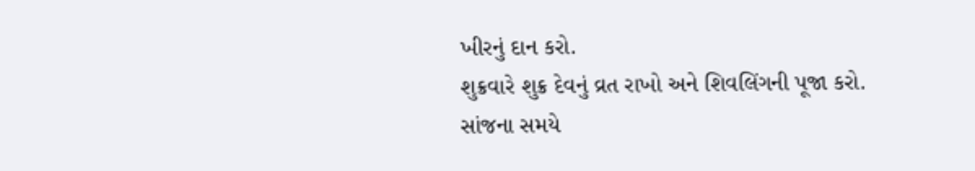ખીરનું દાન કરો.
શુક્રવારે શુક્ર દેવનું વ્રત રાખો અને શિવલિંગની પૂજા કરો.
સાંજના સમયે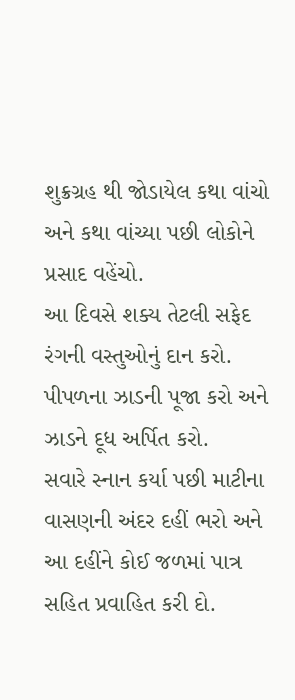શુક્રગ્રહ થી જોડાયેલ કથા વાંચો અને કથા વાંચ્યા પછી લોકોને પ્રસાદ વહેંચો.
આ દિવસે શક્ય તેટલી સફેદ રંગની વસ્તુઓનું દાન કરો.
પીપળના ઝાડની પૂજા કરો અને ઝાડને દૂધ અર્પિત કરો.
સવારે સ્નાન કર્યા પછી માટીના વાસણની અંદર દહીં ભરો અને આ દહીંને કોઈ જળમાં પાત્ર સહિત પ્રવાહિત કરી દો.